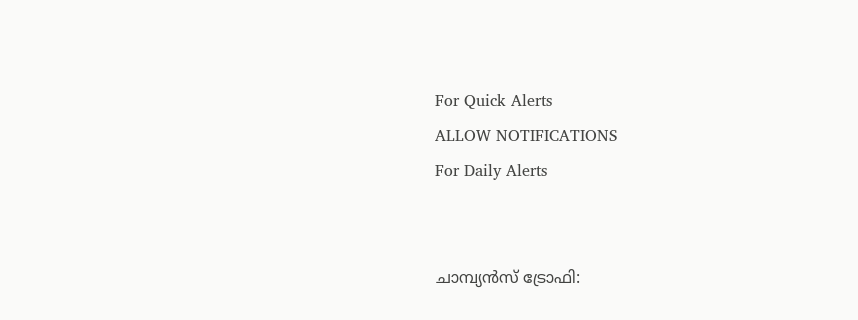For Quick Alerts
ALLOW NOTIFICATIONS
For Daily Alerts


ചാമ്പ്യന്‍സ് ട്രോഫി: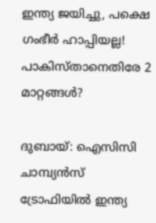ഇന്ത്യ ജയിച്ചു, പക്ഷെ ഗംഭീര്‍ ഹാപ്പിയല്ല! പാകിസ്താനെതിരേ 2 മാറ്റങ്ങള്‍?

ദുബായ്: ഐസിസി ചാമ്പ്യന്‍സ് ട്രോഫിയില്‍ ഇന്ത്യ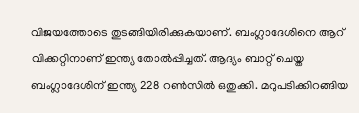വിജയത്തോടെ തുടങ്ങിയിരിക്കുകയാണ്. ബംഗ്ലാദേശിനെ ആറ് വിക്കറ്റിനാണ് ഇന്ത്യ തോല്‍പ്പിച്ചത്. ആദ്യം ബാറ്റ് ചെയ്ത ബംഗ്ലാദേശിന് ഇന്ത്യ 228 റണ്‍സില്‍ ഒതുക്കി. മറുപടിക്കിറങ്ങിയ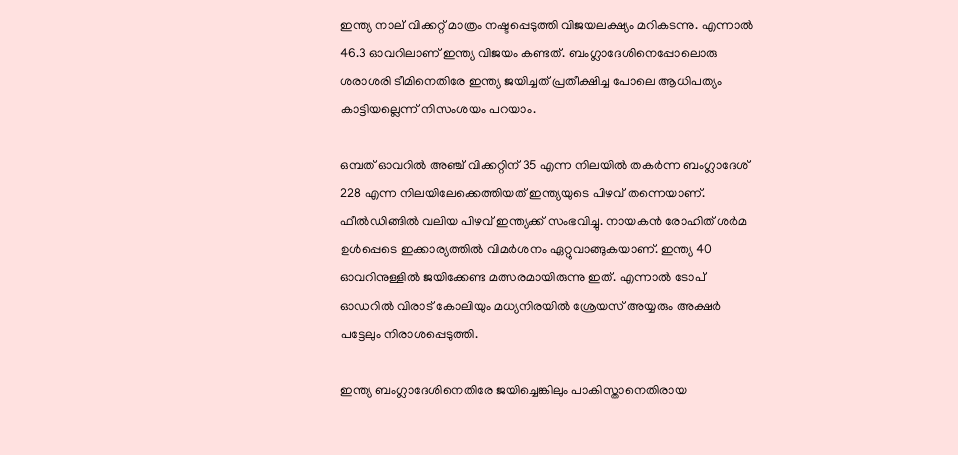ഇന്ത്യ നാല് വിക്കറ്റ് മാത്രം നഷ്ടപ്പെടുത്തി വിജയലക്ഷ്യം മറികടന്നു. എന്നാല്‍ 46.3 ഓവറിലാണ് ഇന്ത്യ വിജയം കണ്ടത്. ബംഗ്ലാദേശിനെപ്പോലൊരു ശരാശരി ടീമിനെതിരേ ഇന്ത്യ ജയിച്ചത് പ്രതീക്ഷിച്ച പോലെ ആധിപത്യം കാട്ടിയല്ലെന്ന് നിസംശയം പറയാം.

ഒമ്പത് ഓവറില്‍ അഞ്ച് വിക്കറ്റിന് 35 എന്ന നിലയില്‍ തകര്‍ന്ന ബംഗ്ലാദേശ് 228 എന്ന നിലയിലേക്കെത്തിയത് ഇന്ത്യയുടെ പിഴവ് തന്നെയാണ്. ഫീല്‍ഡിങ്ങില്‍ വലിയ പിഴവ് ഇന്ത്യക്ക് സംഭവിച്ചു. നായകന്‍ രോഹിത് ശര്‍മ ഉള്‍പ്പെടെ ഇക്കാര്യത്തില്‍ വിമര്‍ശനം ഏറ്റുവാങ്ങുകയാണ്. ഇന്ത്യ 40 ഓവറിനുള്ളില്‍ ജയിക്കേണ്ട മത്സരമായിരുന്നു ഇത്. എന്നാല്‍ ടോപ് ഓഡറില്‍ വിരാട് കോലിയും മധ്യനിരയില്‍ ശ്രേയസ് അയ്യരും അക്ഷര്‍ പട്ടേലും നിരാശപ്പെടുത്തി.

ഇന്ത്യ ബംഗ്ലാദേശിനെതിരേ ജയിച്ചെങ്കിലും പാകിസ്താനെതിരായ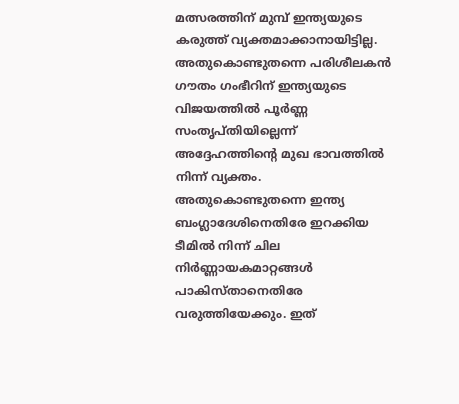മത്സരത്തിന് മുമ്പ് ഇന്ത്യയുടെ കരുത്ത് വ്യക്തമാക്കാനായിട്ടില്ല. അതുകൊണ്ടുതന്നെ പരിശീലകന്‍ ഗൗതം ഗംഭീറിന് ഇന്ത്യയുടെ വിജയത്തില്‍ പൂര്‍ണ്ണ സംതൃപ്തിയില്ലെന്ന് അദ്ദേഹത്തിന്റെ മുഖ ഭാവത്തില്‍ നിന്ന് വ്യക്തം. അതുകൊണ്ടുതന്നെ ഇന്ത്യ ബംഗ്ലാദേശിനെതിരേ ഇറക്കിയ ടീമില്‍ നിന്ന് ചില നിര്‍ണ്ണായകമാറ്റങ്ങള്‍ പാകിസ്താനെതിരേ വരുത്തിയേക്കും. ഇത്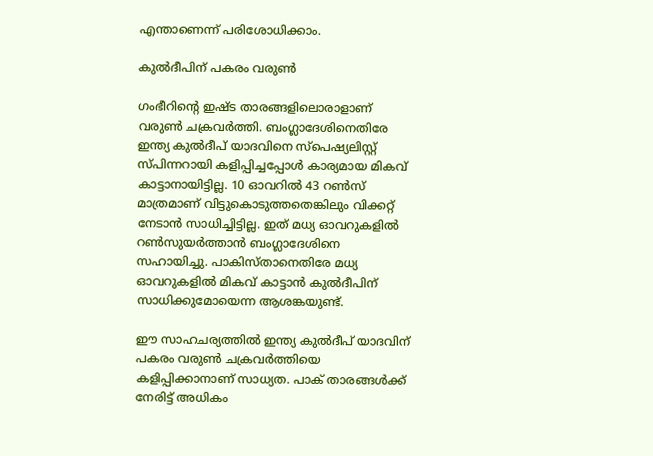എന്താണെന്ന് പരിശോധിക്കാം.

കുല്‍ദീപിന് പകരം വരുണ്‍

ഗംഭീറിന്റെ ഇഷ്ട താരങ്ങളിലൊരാളാണ് വരുണ്‍ ചക്രവര്‍ത്തി. ബംഗ്ലാദേശിനെതിരേ ഇന്ത്യ കുല്‍ദീപ് യാദവിനെ സ്‌പെഷ്യലിസ്റ്റ് സ്പിന്നറായി കളിപ്പിച്ചപ്പോള്‍ കാര്യമായ മികവ് കാട്ടാനായിട്ടില്ല. 10 ഓവറില്‍ 43 റണ്‍സ് മാത്രമാണ് വിട്ടുകൊടുത്തതെങ്കിലും വിക്കറ്റ് നേടാന്‍ സാധിച്ചിട്ടില്ല. ഇത് മധ്യ ഓവറുകളില്‍ റണ്‍സുയര്‍ത്താന്‍ ബംഗ്ലാദേശിനെ സഹായിച്ചു. പാകിസ്താനെതിരേ മധ്യ ഓവറുകളില്‍ മികവ് കാട്ടാന്‍ കുല്‍ദീപിന് സാധിക്കുമോയെന്ന ആശങ്കയുണ്ട്.

ഈ സാഹചര്യത്തില്‍ ഇന്ത്യ കുല്‍ദീപ് യാദവിന് പകരം വരുണ്‍ ചക്രവര്‍ത്തിയെ കളിപ്പിക്കാനാണ് സാധ്യത. പാക് താരങ്ങള്‍ക്ക് നേരിട്ട് അധികം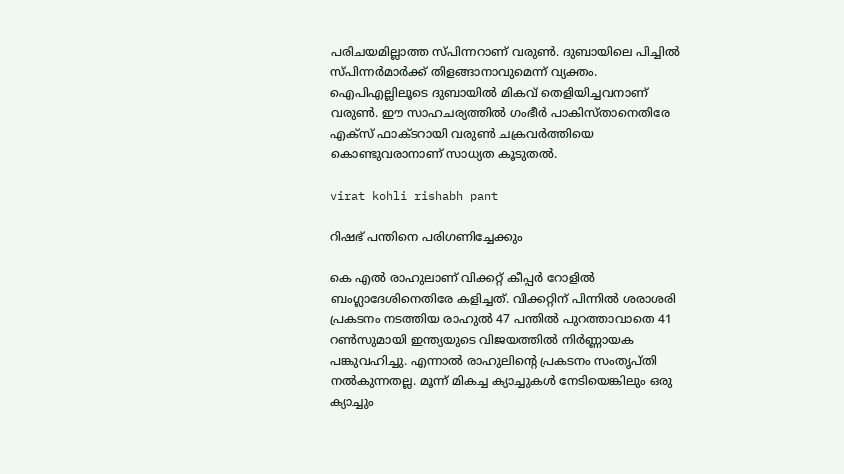പരിചയമില്ലാത്ത സ്പിന്നറാണ് വരുണ്‍. ദുബായിലെ പിച്ചില്‍ സ്പിന്നര്‍മാര്‍ക്ക് തിളങ്ങാനാവുമെന്ന് വ്യക്തം. ഐപിഎല്ലിലൂടെ ദുബായില്‍ മികവ് തെളിയിച്ചവനാണ് വരുണ്‍. ഈ സാഹചര്യത്തില്‍ ഗംഭീര്‍ പാകിസ്താനെതിരേ എക്‌സ് ഫാക്ടറായി വരുണ്‍ ചക്രവര്‍ത്തിയെ കൊണ്ടുവരാനാണ് സാധ്യത കൂടുതല്‍.

virat kohli rishabh pant

റിഷഭ് പന്തിനെ പരിഗണിച്ചേക്കും

കെ എല്‍ രാഹുലാണ് വിക്കറ്റ് കീപ്പര്‍ റോളില്‍ ബംഗ്ലാദേശിനെതിരേ കളിച്ചത്. വിക്കറ്റിന് പിന്നില്‍ ശരാശരി പ്രകടനം നടത്തിയ രാഹുല്‍ 47 പന്തില്‍ പുറത്താവാതെ 41 റണ്‍സുമായി ഇന്ത്യയുടെ വിജയത്തില്‍ നിര്‍ണ്ണായക പങ്കുവഹിച്ചു. എന്നാല്‍ രാഹുലിന്റെ പ്രകടനം സംതൃപ്തി നല്‍കുന്നതല്ല. മൂന്ന് മികച്ച ക്യാച്ചുകള്‍ നേടിയെങ്കിലും ഒരു ക്യാച്ചും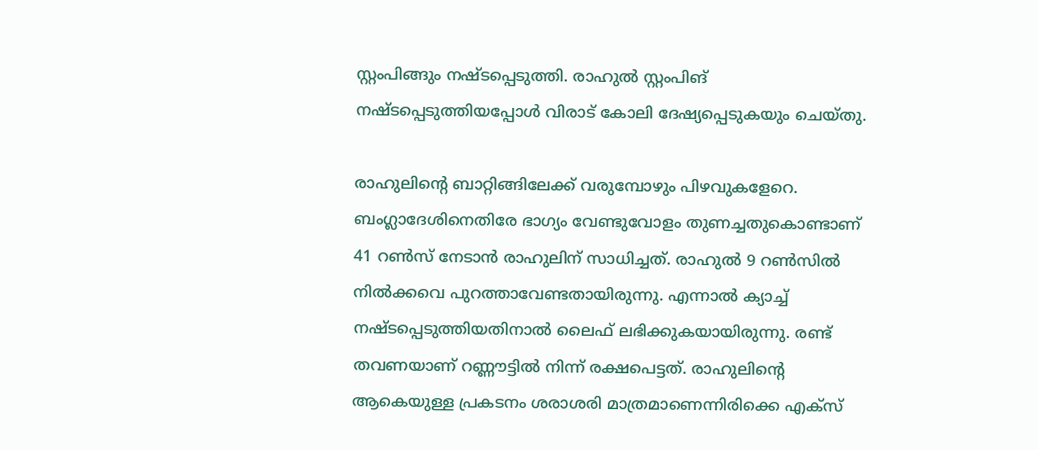സ്റ്റംപിങ്ങും നഷ്ടപ്പെടുത്തി. രാഹുല്‍ സ്റ്റംപിങ് നഷ്ടപ്പെടുത്തിയപ്പോള്‍ വിരാട് കോലി ദേഷ്യപ്പെടുകയും ചെയ്തു.

രാഹുലിന്റെ ബാറ്റിങ്ങിലേക്ക് വരുമ്പോഴും പിഴവുകളേറെ. ബംഗ്ലാദേശിനെതിരേ ഭാഗ്യം വേണ്ടുവോളം തുണച്ചതുകൊണ്ടാണ് 41 റണ്‍സ് നേടാന്‍ രാഹുലിന് സാധിച്ചത്. രാഹുല്‍ 9 റണ്‍സില്‍ നില്‍ക്കവെ പുറത്താവേണ്ടതായിരുന്നു. എന്നാല്‍ ക്യാച്ച് നഷ്ടപ്പെടുത്തിയതിനാല്‍ ലൈഫ് ലഭിക്കുകയായിരുന്നു. രണ്ട് തവണയാണ് റണ്ണൗട്ടില്‍ നിന്ന് രക്ഷപെട്ടത്. രാഹുലിന്റെ ആകെയുള്ള പ്രകടനം ശരാശരി മാത്രമാണെന്നിരിക്കെ എക്‌സ്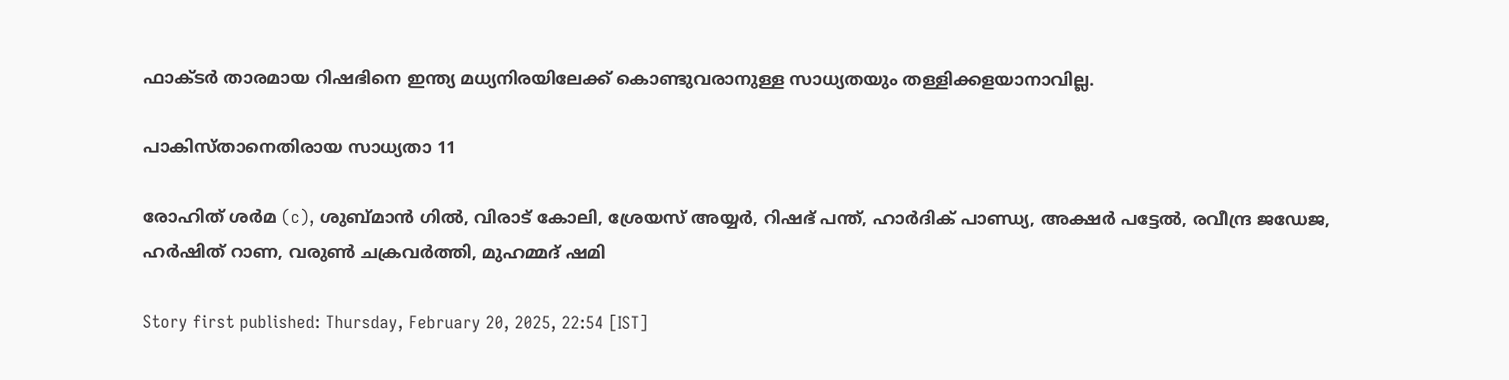ഫാക്ടര്‍ താരമായ റിഷഭിനെ ഇന്ത്യ മധ്യനിരയിലേക്ക് കൊണ്ടുവരാനുള്ള സാധ്യതയും തള്ളിക്കളയാനാവില്ല.

പാകിസ്താനെതിരായ സാധ്യതാ 11

രോഹിത് ശര്‍മ (c), ശുബ്മാന്‍ ഗില്‍, വിരാട് കോലി, ശ്രേയസ് അയ്യര്‍, റിഷഭ് പന്ത്, ഹാര്‍ദിക് പാണ്ഡ്യ, അക്ഷര്‍ പട്ടേല്‍, രവീന്ദ്ര ജഡേജ, ഹര്‍ഷിത് റാണ, വരുണ്‍ ചക്രവര്‍ത്തി, മുഹമ്മദ് ഷമി

Story first published: Thursday, February 20, 2025, 22:54 [IST]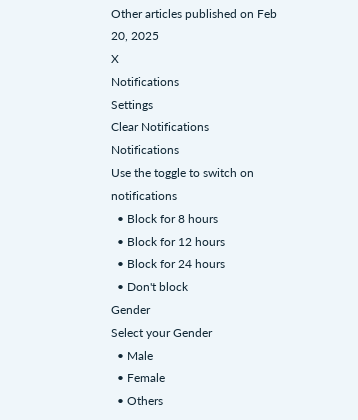Other articles published on Feb 20, 2025
X
Notifications
Settings
Clear Notifications
Notifications
Use the toggle to switch on notifications
  • Block for 8 hours
  • Block for 12 hours
  • Block for 24 hours
  • Don't block
Gender
Select your Gender
  • Male
  • Female
  • Others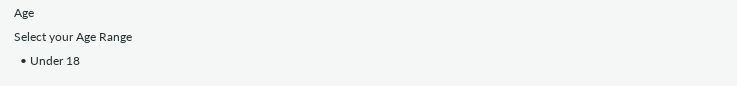Age
Select your Age Range
  • Under 18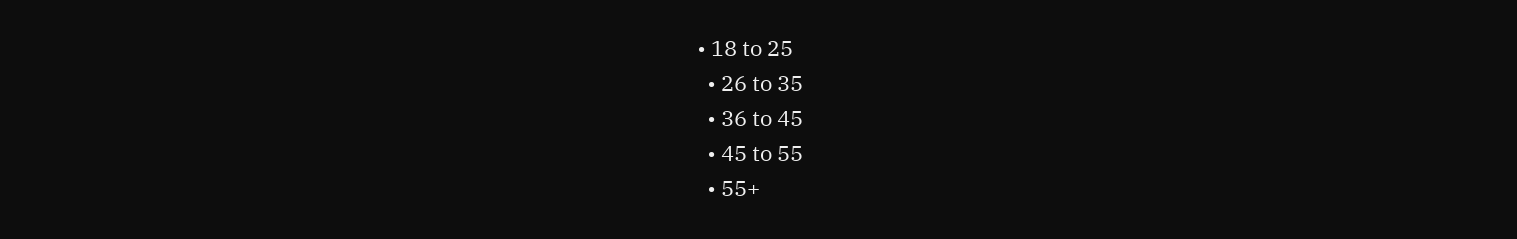• 18 to 25
  • 26 to 35
  • 36 to 45
  • 45 to 55
  • 55+